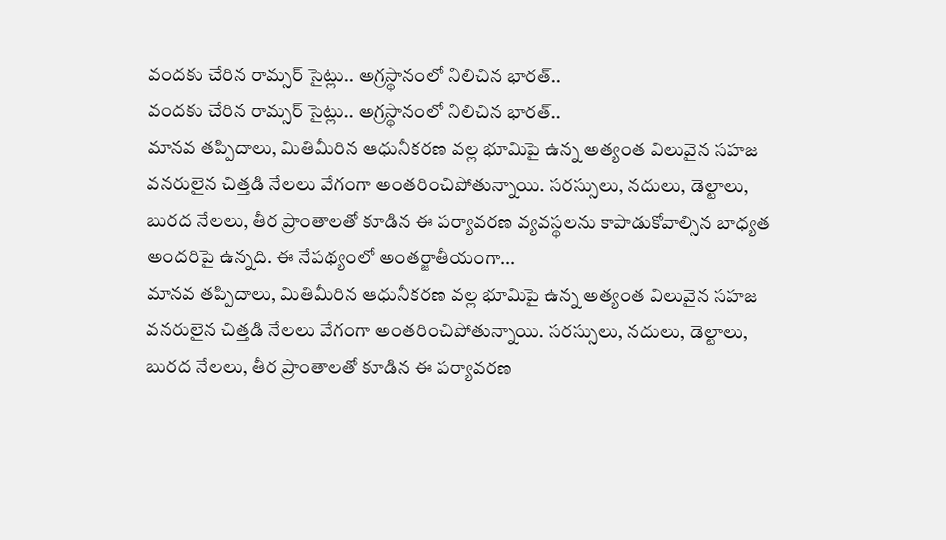వందకు చేరిన రామ్సర్ సైట్లు.. అగ్రస్థానంలో నిలిచిన భారత్..
వందకు చేరిన రామ్సర్ సైట్లు.. అగ్రస్థానంలో నిలిచిన భారత్..
మానవ తప్పిదాలు, మితిమీరిన ఆధునీకరణ వల్ల భూమిపై ఉన్న అత్యంత విలువైన సహజ వనరులైన చిత్తడి నేలలు వేగంగా అంతరించిపోతున్నాయి. సరస్సులు, నదులు, డెల్టాలు, బురద నేలలు, తీర ప్రాంతాలతో కూడిన ఈ పర్యావరణ వ్యవస్థలను కాపాడుకోవాల్సిన బాధ్యత అందరిపై ఉన్నది. ఈ నేపథ్యంలో అంతర్జాతీయంగా...
మానవ తప్పిదాలు, మితిమీరిన ఆధునీకరణ వల్ల భూమిపై ఉన్న అత్యంత విలువైన సహజ వనరులైన చిత్తడి నేలలు వేగంగా అంతరించిపోతున్నాయి. సరస్సులు, నదులు, డెల్టాలు, బురద నేలలు, తీర ప్రాంతాలతో కూడిన ఈ పర్యావరణ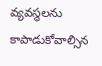వ్యవస్థలను కాపాడుకోవాల్సిన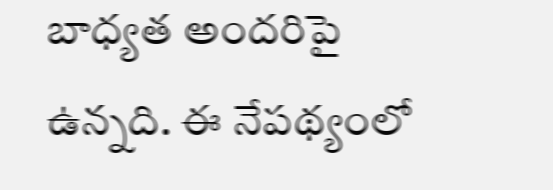బాధ్యత అందరిపై ఉన్నది. ఈ నేపథ్యంలో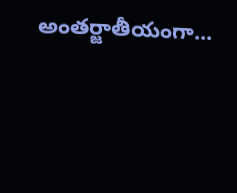అంతర్జాతీయంగా...